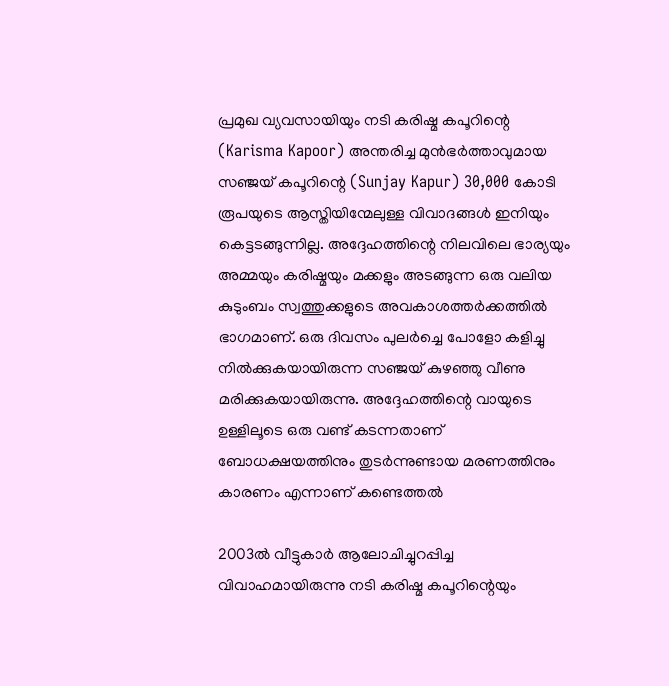പ്രമുഖ വ്യവസായിയും നടി കരിഷ്മ കപൂറിന്റെ (Karisma Kapoor) അന്തരിച്ച മുൻഭർത്താവുമായ സഞ്ജയ് കപൂറിന്റെ (Sunjay Kapur) 30,000 കോടി രൂപയുടെ ആസ്തിയിന്മേലുള്ള വിവാദങ്ങൾ ഇനിയും കെട്ടടങ്ങുന്നില്ല. അദ്ദേഹത്തിന്റെ നിലവിലെ ഭാര്യയും അമ്മയും കരിഷ്മയും മക്കളും അടങ്ങുന്ന ഒരു വലിയ കുടുംബം സ്വത്തുക്കളുടെ അവകാശത്തർക്കത്തിൽ ഭാഗമാണ്. ഒരു ദിവസം പുലർച്ചെ പോളോ കളിച്ചു നിൽക്കുകയായിരുന്ന സഞ്ജയ് കുഴഞ്ഞു വീണു മരിക്കുകയായിരുന്നു. അദ്ദേഹത്തിന്റെ വായുടെ ഉള്ളിലൂടെ ഒരു വണ്ട് കടന്നതാണ് ബോധക്ഷയത്തിനും തുടർന്നുണ്ടായ മരണത്തിനും കാരണം എന്നാണ് കണ്ടെത്തൽ

2003ൽ വീട്ടുകാർ ആലോചിച്ചുറപ്പിച്ച വിവാഹമായിരുന്നു നടി കരിഷ്മ കപൂറിന്റെയും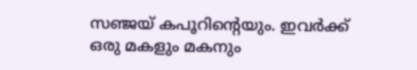സഞ്ജയ് കപൂറിന്റെയും. ഇവർക്ക് ഒരു മകളും മകനും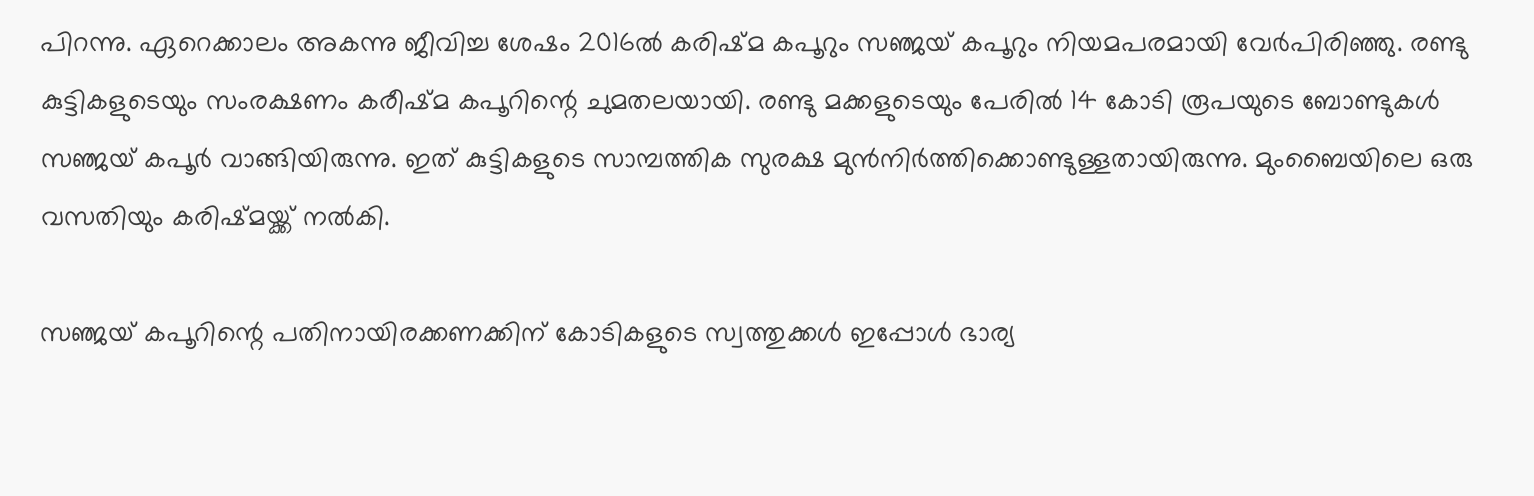പിറന്നു. ഏറെക്കാലം അകന്നു ജീവിച്ച ശേഷം 2016ൽ കരിഷ്മ കപൂറും സഞ്ജയ് കപൂറും നിയമപരമായി വേർപിരിഞ്ഞു. രണ്ടു കുട്ടികളുടെയും സംരക്ഷണം കരീഷ്മ കപൂറിന്റെ ചുമതലയായി. രണ്ടു മക്കളുടെയും പേരിൽ 14 കോടി രൂപയുടെ ബോണ്ടുകൾ സഞ്ജയ് കപൂർ വാങ്ങിയിരുന്നു. ഇത് കുട്ടികളുടെ സാമ്പത്തിക സുരക്ഷ മുൻനിർത്തിക്കൊണ്ടുള്ളതായിരുന്നു. മുംബൈയിലെ ഒരു വസതിയും കരിഷ്മയ്ക്ക് നൽകി.

സഞ്ജയ് കപൂറിന്റെ പതിനായിരക്കണക്കിന് കോടികളുടെ സ്വത്തുക്കൾ ഇപ്പോൾ ഭാര്യ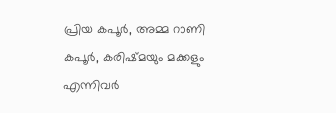പ്രിയ കപൂർ, അമ്മ റാണി കപൂർ, കരിഷ്മയും മക്കളും എന്നിവർ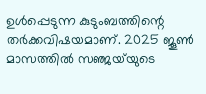ഉൾപ്പെടുന്ന കുടുംബത്തിന്റെ തർക്കവിഷയമാണ്. 2025 ജൂൺ മാസത്തിൽ സഞ്ജയ്‌യുടെ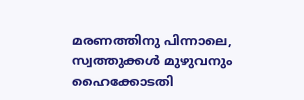മരണത്തിനു പിന്നാലെ, സ്വത്തുക്കൾ മുഴുവനും ഹൈക്കോടതി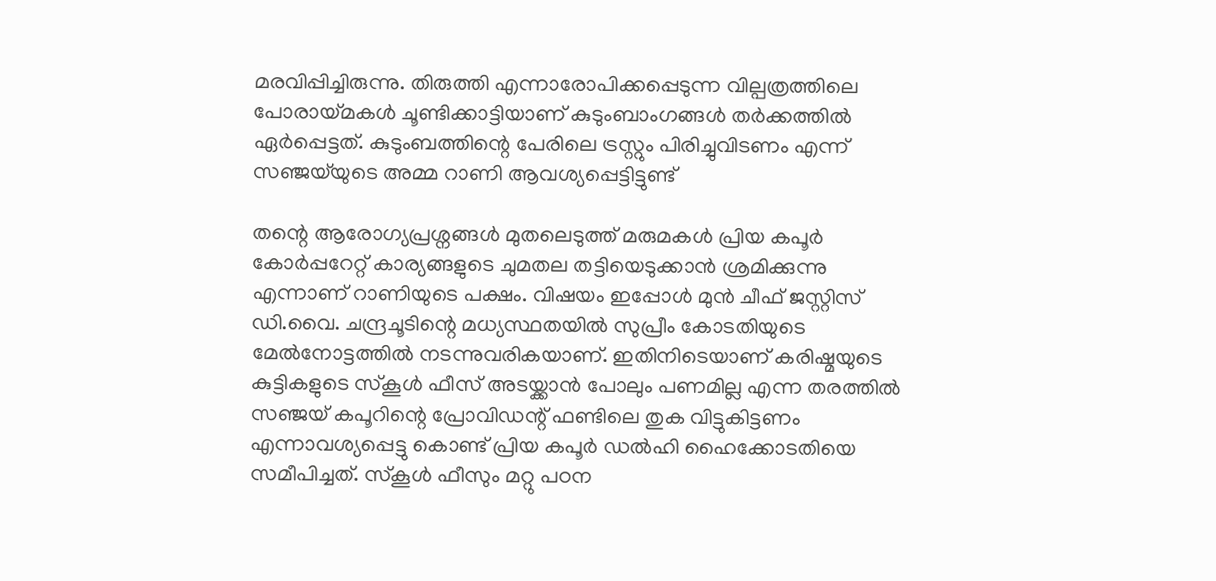മരവിപ്പിച്ചിരുന്നു. തിരുത്തി എന്നാരോപിക്കപ്പെടുന്ന വില്പത്രത്തിലെ പോരായ്മകൾ ചൂണ്ടിക്കാട്ടിയാണ് കുടുംബാംഗങ്ങൾ തർക്കത്തിൽ ഏർപ്പെട്ടത്. കുടുംബത്തിന്റെ പേരിലെ ട്രസ്റ്റും പിരിച്ചുവിടണം എന്ന് സഞ്ജയ്‌യുടെ അമ്മ റാണി ആവശ്യപ്പെട്ടിട്ടുണ്ട്

തന്റെ ആരോഗ്യപ്രശ്നങ്ങൾ മുതലെടുത്ത് മരുമകൾ പ്രിയ കപൂർ കോർപ്പറേറ്റ് കാര്യങ്ങളുടെ ചുമതല തട്ടിയെടുക്കാൻ ശ്രമിക്കുന്നു എന്നാണ് റാണിയുടെ പക്ഷം. വിഷയം ഇപ്പോൾ മുൻ ചീഫ് ജസ്റ്റിസ് ഡി.വൈ. ചന്ദ്രചൂടിന്റെ മധ്യസ്ഥതയിൽ സുപ്രീം കോടതിയുടെ മേൽനോട്ടത്തിൽ നടന്നുവരികയാണ്. ഇതിനിടെയാണ് കരിഷ്മയുടെ കുട്ടികളുടെ സ്‌കൂൾ ഫീസ് അടയ്ക്കാൻ പോലും പണമില്ല എന്ന തരത്തിൽ സഞ്ജയ് കപൂറിന്റെ പ്രോവിഡന്റ് ഫണ്ടിലെ തുക വിട്ടുകിട്ടണം എന്നാവശ്യപ്പെട്ടു കൊണ്ട് പ്രിയ കപൂർ ഡൽഹി ഹൈക്കോടതിയെ സമീപിച്ചത്. സ്‌കൂൾ ഫീസും മറ്റു പഠന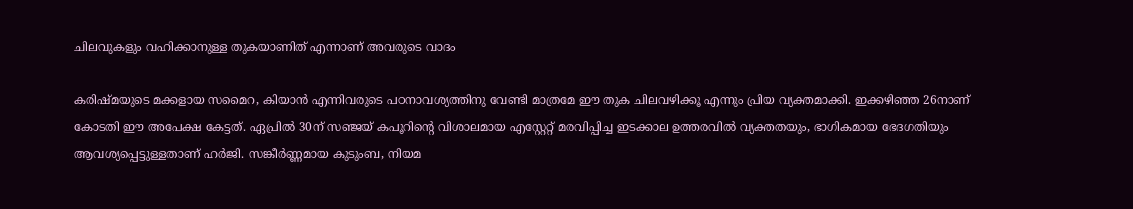ചിലവുകളും വഹിക്കാനുള്ള തുകയാണിത് എന്നാണ് അവരുടെ വാദം

കരിഷ്മയുടെ മക്കളായ സമൈറ, കിയാൻ എന്നിവരുടെ പഠനാവശ്യത്തിനു വേണ്ടി മാത്രമേ ഈ തുക ചിലവഴിക്കൂ എന്നും പ്രിയ വ്യക്തമാക്കി. ഇക്കഴിഞ്ഞ 26നാണ് കോടതി ഈ അപേക്ഷ കേട്ടത്. ഏപ്രിൽ 30ന് സഞ്ജയ് കപൂറിന്റെ വിശാലമായ എസ്റ്റേറ്റ് മരവിപ്പിച്ച ഇടക്കാല ഉത്തരവിൽ വ്യക്തതയും, ഭാഗികമായ ഭേദഗതിയും ആവശ്യപ്പെട്ടുള്ളതാണ് ഹർജി. സങ്കീർണ്ണമായ കുടുംബ, നിയമ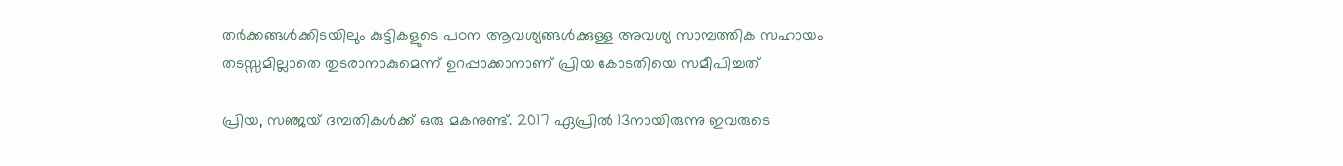തർക്കങ്ങൾക്കിടയിലും കുട്ടികളുടെ പഠന ആവശ്യങ്ങൾക്കുള്ള അവശ്യ സാമ്പത്തിക സഹായം തടസ്സമില്ലാതെ തുടരാനാകുമെന്ന് ഉറപ്പാക്കാനാണ് പ്രിയ കോടതിയെ സമീപിച്ചത്

പ്രിയ, സഞ്ജയ് ദമ്പതികൾക്ക് ഒരു മകനുണ്ട്. 2017 ഏപ്രിൽ 13നായിരുന്നു ഇവരുടെ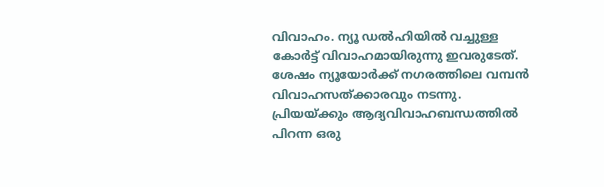വിവാഹം. ന്യൂ ഡൽഹിയിൽ വച്ചുള്ള കോർട്ട് വിവാഹമായിരുന്നു ഇവരുടേത്. ശേഷം ന്യൂയോർക്ക് നഗരത്തിലെ വമ്പൻ വിവാഹസത്ക്കാരവും നടന്നു. പ്രിയയ്ക്കും ആദ്യവിവാഹബന്ധത്തിൽ പിറന്ന ഒരു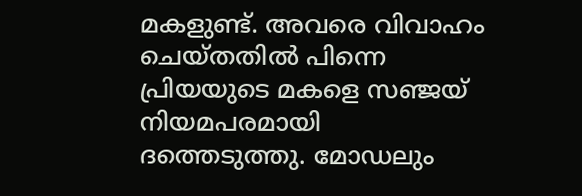മകളുണ്ട്. അവരെ വിവാഹം ചെയ്തതിൽ പിന്നെ പ്രിയയുടെ മകളെ സഞ്ജയ് നിയമപരമായി ദത്തെടുത്തു. മോഡലും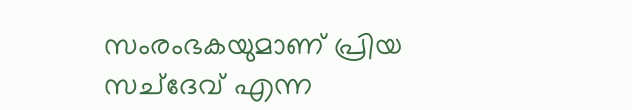സംരംഭകയുമാണ് പ്രിയ സച്‌ദേവ് എന്ന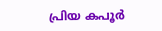പ്രിയ കപൂർ